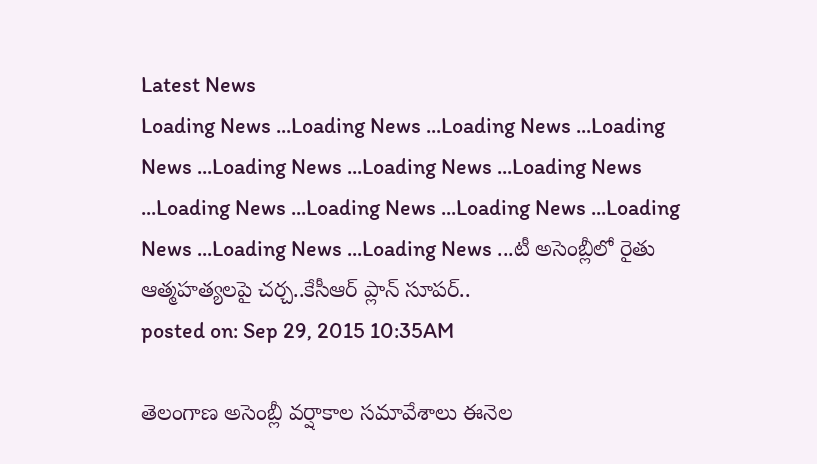Latest News
Loading News ...Loading News ...Loading News ...Loading News ...Loading News ...Loading News ...Loading News ...Loading News ...Loading News ...Loading News ...Loading News ...Loading News ...Loading News ...టీ అసెంబ్లీలో రైతు ఆత్మహత్యలపై చర్చ..కేసీఆర్ ప్లాన్ సూపర్..
posted on: Sep 29, 2015 10:35AM

తెలంగాణ అసెంబ్లీ వర్షాకాల సమావేశాలు ఈనెల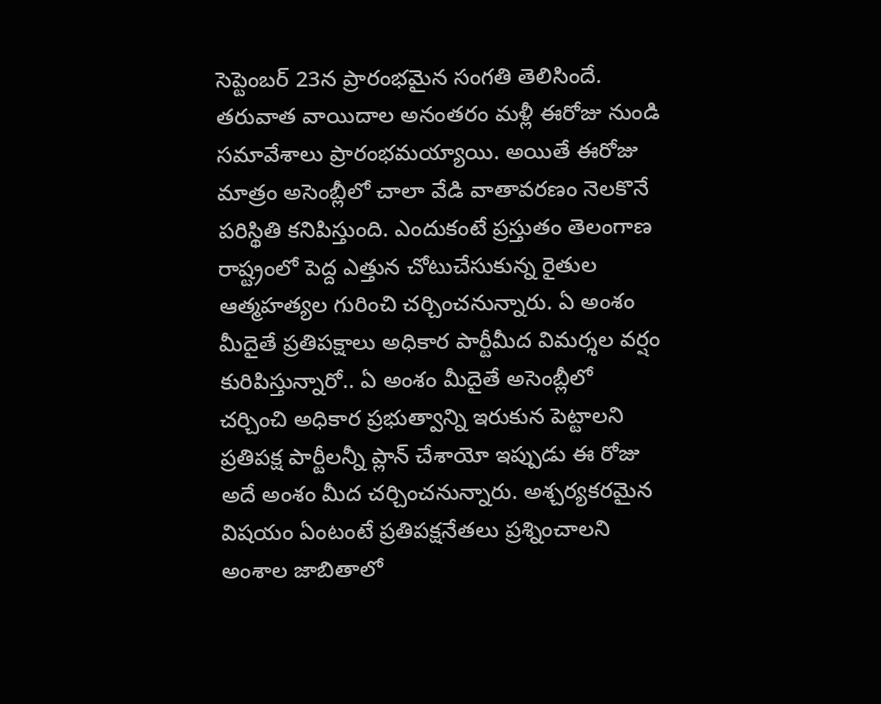సెప్టెంబర్ 23న ప్రారంభమైన సంగతి తెలిసిందే. తరువాత వాయిదాల అనంతరం మళ్లీ ఈరోజు నుండి సమావేశాలు ప్రారంభమయ్యాయి. అయితే ఈరోజు మాత్రం అసెంబ్లీలో చాలా వేడి వాతావరణం నెలకొనే పరిస్థితి కనిపిస్తుంది. ఎందుకంటే ప్రస్తుతం తెలంగాణ రాష్ట్రంలో పెద్ద ఎత్తున చోటుచేసుకున్న రైతుల ఆత్మహత్యల గురించి చర్చించనున్నారు. ఏ అంశం మీదైతే ప్రతిపక్షాలు అధికార పార్టీమీద విమర్శల వర్షం కురిపిస్తున్నారో.. ఏ అంశం మీదైతే అసెంబ్లీలో చర్చించి అధికార ప్రభుత్వాన్ని ఇరుకున పెట్టాలని ప్రతిపక్ష పార్టీలన్నీ ప్లాన్ చేశాయో ఇప్పుడు ఈ రోజు అదే అంశం మీద చర్చించనున్నారు. అశ్చర్యకరమైన విషయం ఏంటంటే ప్రతిపక్షనేతలు ప్రశ్నించాలని అంశాల జాబితాలో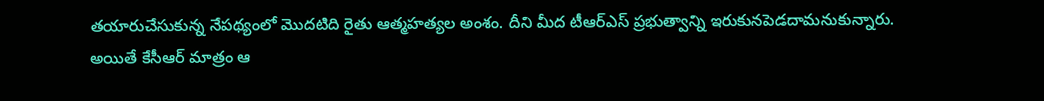తయారుచేసుకున్న నేపథ్యంలో మొదటిది రైతు ఆత్మహత్యల అంశం. దీని మీద టీఆర్ఎస్ ప్రభుత్వాన్ని ఇరుకునపెడదామనుకున్నారు. అయితే కేసీఆర్ మాత్రం ఆ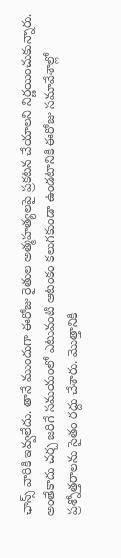ఛాన్స్ వారికి ఇవ్వలేదు. తానే ముందుగా ఈరోజు రైతుల అత్మహత్యలపై ప్రకటన చేయాలని నిర్ణయించుకున్నారు. అంతేకాదు చర్చ జరిగే సమయంలో ఎటువంటి ఆటంకం కలుగకుండా ఉండటానికి ఈరోజు సమావేశాల్లో ప్రశ్నోత్తరాలను సైతం రద్దు చేశారు. మొత్తానికి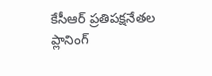కేసీఆర్ ప్రతిపక్షనేతల ప్లానింగ్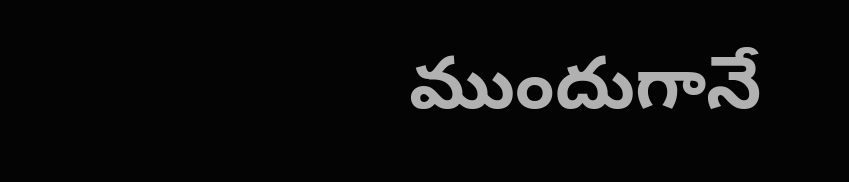ముందుగానే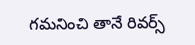గమనించి తానే రివర్స్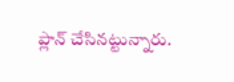ప్లాన్ చేసినట్టున్నారు.